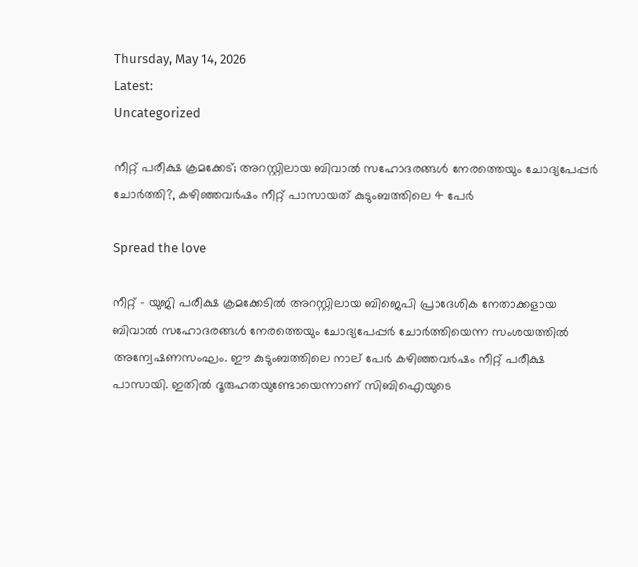Thursday, May 14, 2026
Latest:
Uncategorized

നീറ്റ് പരീക്ഷ ക്രമക്കേട്; അറസ്റ്റിലായ ബിവാൽ സഹോദരങ്ങൾ നേരത്തെയും ചോദ്യപേപ്പർ ചോർത്തി?, കഴിഞ്ഞവർഷം നീറ്റ് പാസായത് കുടുംബത്തിലെ 4 പേർ

Spread the love

നീറ്റ് – യുജി പരീക്ഷ ക്രമക്കേടിൽ അറസ്റ്റിലായ ബിജെപി പ്രാദേശിക നേതാക്കളായ ബിവാൽ സഹോദരങ്ങൾ നേരത്തെയും ചോദ്യപേപ്പർ ചോർത്തിയെന്ന സംശയത്തിൽ അന്വേഷണസംഘം. ഈ കുടുംബത്തിലെ നാല് പേർ കഴിഞ്ഞവർഷം നീറ്റ് പരീക്ഷ പാസായി. ഇതിൽ ദൂരുഹതയുണ്ടോയെന്നാണ് സിബിഐയുടെ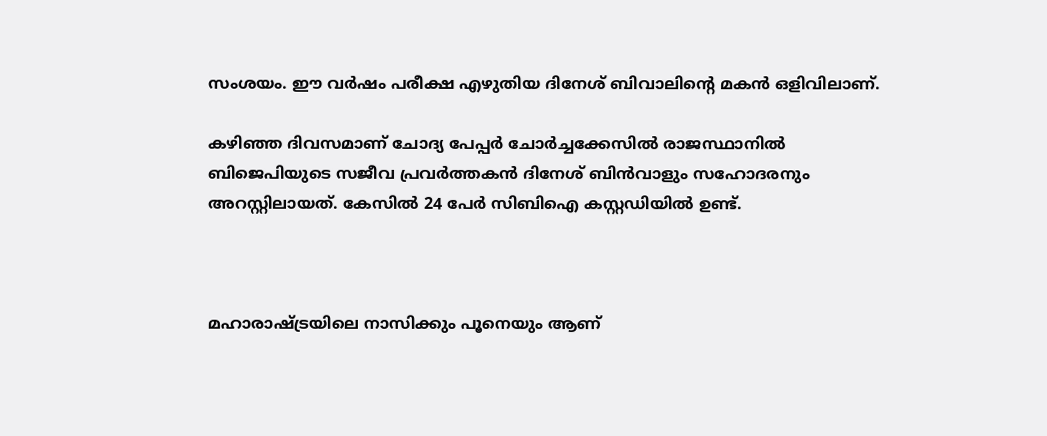സംശയം. ഈ വർഷം പരീക്ഷ എഴുതിയ ദിനേശ് ബിവാലിന്റെ മകൻ ഒളിവിലാണ്.

കഴിഞ്ഞ ദിവസമാണ് ചോദ്യ പേപ്പർ ചോർച്ചക്കേസിൽ രാജസ്ഥാനിൽ ബിജെപിയുടെ സജീവ പ്രവർത്തകൻ ദിനേശ് ബിൻവാളും സഹോദരനും അറസ്റ്റിലായത്. കേസിൽ 24 പേർ സിബിഐ കസ്റ്റഡിയിൽ ഉണ്ട്.



മഹാരാഷ്ട്രയിലെ നാസിക്കും പൂനെയും ആണ്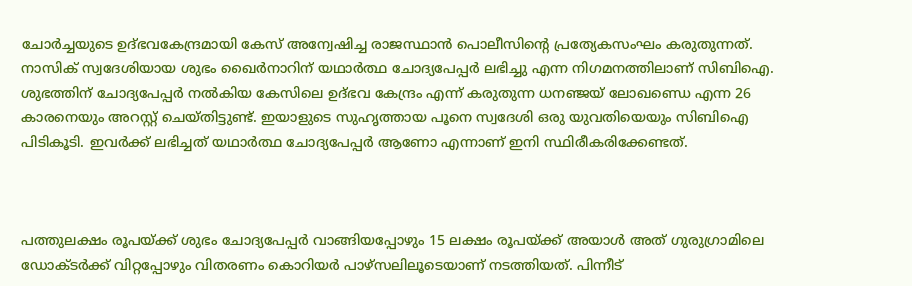ചോർച്ചയുടെ ഉദ്‌ഭവകേന്ദ്രമായി കേസ് അന്വേഷിച്ച രാജസ്ഥാൻ പൊലീസിന്റെ പ്രത്യേകസംഘം കരുതുന്നത്. നാസിക് സ്വദേശിയായ ശുഭം ഖൈർനാറിന് യഥാർത്ഥ ചോദ്യപേപ്പർ ലഭിച്ചു എന്ന നിഗമനത്തിലാണ് സിബിഐ. ശുഭത്തിന് ചോദ്യപേപ്പർ നൽകിയ കേസിലെ ഉദ്ഭവ കേന്ദ്രം എന്ന് കരുതുന്ന ധനഞ്ജയ് ലോഖണ്ഡെ എന്ന 26 കാരനെയും അറസ്റ്റ് ചെയ്തിട്ടുണ്ട്. ഇയാളുടെ സുഹൃത്തായ പൂനെ സ്വദേശി ഒരു യുവതിയെയും സിബിഐ പിടികൂടി. ഇവർക്ക് ലഭിച്ചത് യഥാർത്ഥ ചോദ്യപേപ്പർ ആണോ എന്നാണ് ഇനി സ്ഥിരീകരിക്കേണ്ടത്.



പത്തുലക്ഷം രൂപയ്ക്ക് ശുഭം ചോദ്യപേപ്പർ വാങ്ങിയപ്പോഴും 15 ലക്ഷം രൂപയ്ക്ക് അയാൾ അത് ഗുരുഗ്രാമിലെ ഡോക്ടർക്ക് വിറ്റപ്പോഴും വിതരണം കൊറിയർ പാഴ്സലിലൂടെയാണ് നടത്തിയത്. പിന്നീട്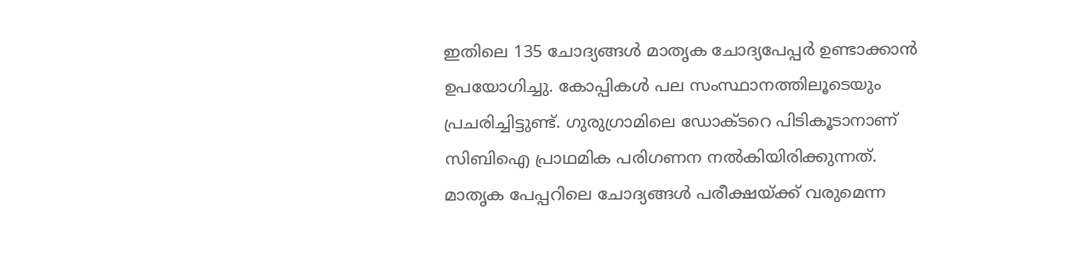ഇതിലെ 135 ചോദ്യങ്ങൾ മാതൃക ചോദ്യപേപ്പർ ഉണ്ടാക്കാൻ ഉപയോഗിച്ചു. കോപ്പികൾ പല സംസ്ഥാനത്തിലൂടെയും പ്രചരിച്ചിട്ടുണ്ട്. ഗുരുഗ്രാമിലെ ഡോക്ടറെ പിടികൂടാനാണ് സിബിഐ പ്രാഥമിക പരിഗണന നൽകിയിരിക്കുന്നത്. മാതൃക പേപ്പറിലെ ചോദ്യങ്ങൾ പരീക്ഷയ്ക്ക് വരുമെന്ന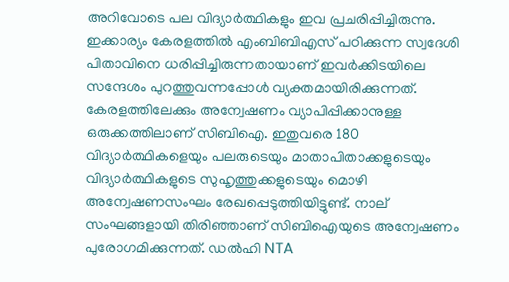അറിവോടെ പല വിദ്യാർത്ഥികളും ഇവ പ്രചരിപ്പിച്ചിരുന്നു. ഇക്കാര്യം കേരളത്തിൽ എംബിബിഎസ് പഠിക്കുന്ന സ്വദേശി പിതാവിനെ ധരിപ്പിച്ചിരുന്നതായാണ് ഇവർക്കിടയിലെ സന്ദേശം പുറത്തുവന്നപ്പോൾ വ്യക്തമായിരിക്കുന്നത്. കേരളത്തിലേക്കും അന്വേഷണം വ്യാപിപ്പിക്കാനുള്ള ഒരുക്കത്തിലാണ് സിബിഐ. ഇതുവരെ 180 വിദ്യാർത്ഥികളെയും പലരുടെയും മാതാപിതാക്കളുടെയും വിദ്യാർത്ഥികളുടെ സുഹൃത്തുക്കളുടെയും മൊഴി അന്വേഷണസംഘം രേഖപ്പെടുത്തിയിട്ടുണ്ട്. നാല് സംഘങ്ങളായി തിരിഞ്ഞാണ് സിബിഐയുടെ അന്വേഷണം പുരോഗമിക്കുന്നത്. ഡൽഹി NTA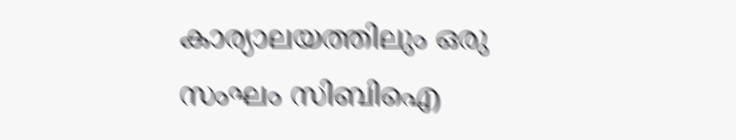കാര്യാലയത്തിലും ഒരു സംഘം സിബിഐ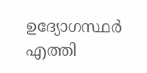ഉദ്യോഗസ്ഥർ എത്തി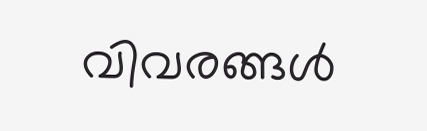വിവരങ്ങൾ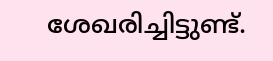ശേഖരിച്ചിട്ടുണ്ട്.